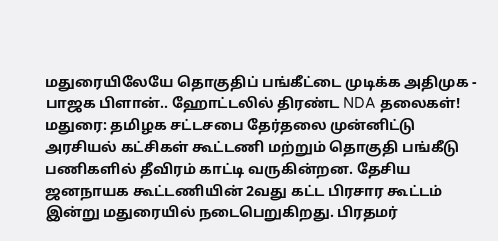மதுரையிலேயே தொகுதிப் பங்கீட்டை முடிக்க அதிமுக - பாஜக பிளான்.. ஹோட்டலில் திரண்ட NDA தலைகள்!
மதுரை: தமிழக சட்டசபை தேர்தலை முன்னிட்டு அரசியல் கட்சிகள் கூட்டணி மற்றும் தொகுதி பங்கீடு பணிகளில் தீவிரம் காட்டி வருகின்றன. தேசிய ஜனநாயக கூட்டணியின் 2வது கட்ட பிரசார கூட்டம் இன்று மதுரையில் நடைபெறுகிறது. பிரதமர்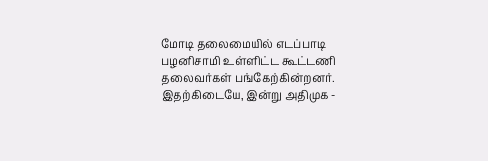மோடி தலைமையில் எடப்பாடி பழனிசாமி உள்ளிட்ட கூட்டணி தலைவர்கள் பங்கேற்கின்றனர். இதற்கிடையே, இன்று அதிமுக -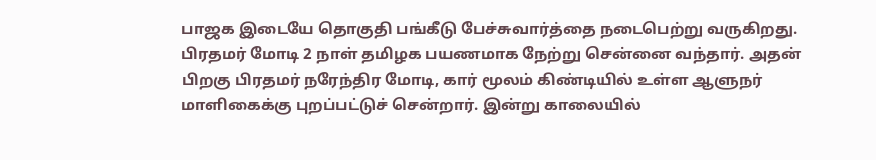பாஜக இடையே தொகுதி பங்கீடு பேச்சுவார்த்தை நடைபெற்று வருகிறது.
பிரதமர் மோடி 2 நாள் தமிழக பயணமாக நேற்று சென்னை வந்தார். அதன் பிறகு பிரதமர் நரேந்திர மோடி, கார் மூலம் கிண்டியில் உள்ள ஆளுநர் மாளிகைக்கு புறப்பட்டுச் சென்றார். இன்று காலையில்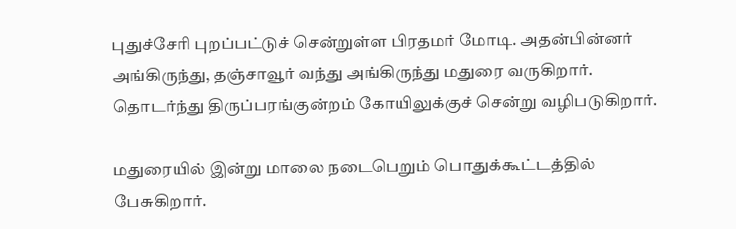புதுச்சேரி புறப்பட்டுச் சென்றுள்ள பிரதமர் மோடி. அதன்பின்னர் அங்கிருந்து, தஞ்சாவூர் வந்து அங்கிருந்து மதுரை வருகிறார். தொடர்ந்து திருப்பரங்குன்றம் கோயிலுக்குச் சென்று வழிபடுகிறார்.

மதுரையில் இன்று மாலை நடைபெறும் பொதுக்கூட்டத்தில் பேசுகிறார்.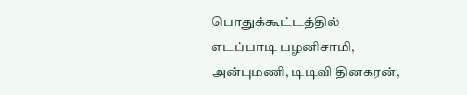பொதுக்கூட்டத்தில் எடப்பாடி பழனிசாமி, அன்புமணி, டிடிவி தினகரன்,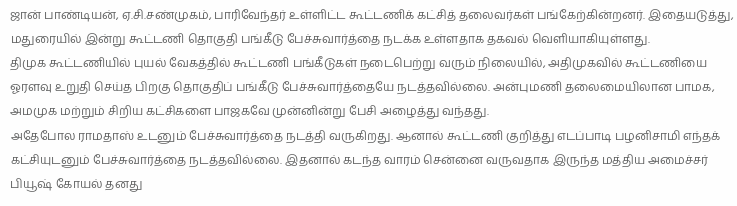ஜான் பாண்டியன், ஏ.சி.சண்முகம், பாரிவேந்தர் உள்ளிட்ட கூட்டணிக் கட்சித் தலைவர்கள் பங்கேற்கின்றனர். இதையடுத்து, மதுரையில் இன்று கூட்டணி தொகுதி பங்கீடு பேச்சுவார்த்தை நடக்க உள்ளதாக தகவல் வெளியாகியுள்ளது.
திமுக கூட்டணியில் புயல் வேகத்தில் கூட்டணி பங்கீடுகள் நடைபெற்று வரும் நிலையில், அதிமுகவில் கூட்டணியை ஓரளவு உறுதி செய்த பிறகு தொகுதிப் பங்கீடு பேச்சுவார்த்தையே நடத்தவில்லை. அன்புமணி தலைமையிலான பாமக, அமமுக மற்றும் சிறிய கட்சிகளை பாஜகவே முன்னின்று பேசி அழைத்து வந்தது.
அதேபோல ராமதாஸ் உடனும் பேச்சுவார்த்தை நடத்தி வருகிறது. ஆனால் கூட்டணி குறித்து எடப்பாடி பழனிசாமி எந்தக் கட்சியுடனும் பேச்சுவார்த்தை நடத்தவில்லை. இதனால் கடந்த வாரம் சென்னை வருவதாக இருந்த மத்திய அமைச்சர் பியூஷ் கோயல் தனது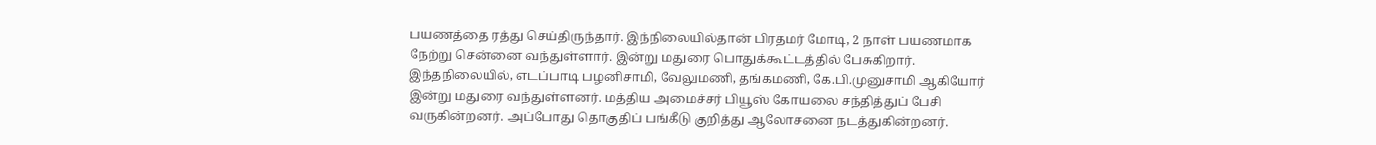பயணத்தை ரத்து செய்திருந்தார். இந்நிலையில்தான் பிரதமர் மோடி, 2 நாள் பயணமாக நேற்று சென்னை வந்துள்ளார். இன்று மதுரை பொதுக்கூட்டத்தில் பேசுகிறார்.
இந்தநிலையில், எடப்பாடி பழனிசாமி, வேலுமணி, தங்கமணி, கே.பி.முனுசாமி ஆகியோர் இன்று மதுரை வந்துள்ளனர். மத்திய அமைச்சர் பியூஸ் கோயலை சந்தித்துப் பேசி வருகின்றனர். அப்போது தொகுதிப் பங்கீடு குறித்து ஆலோசனை நடத்துகின்றனர்.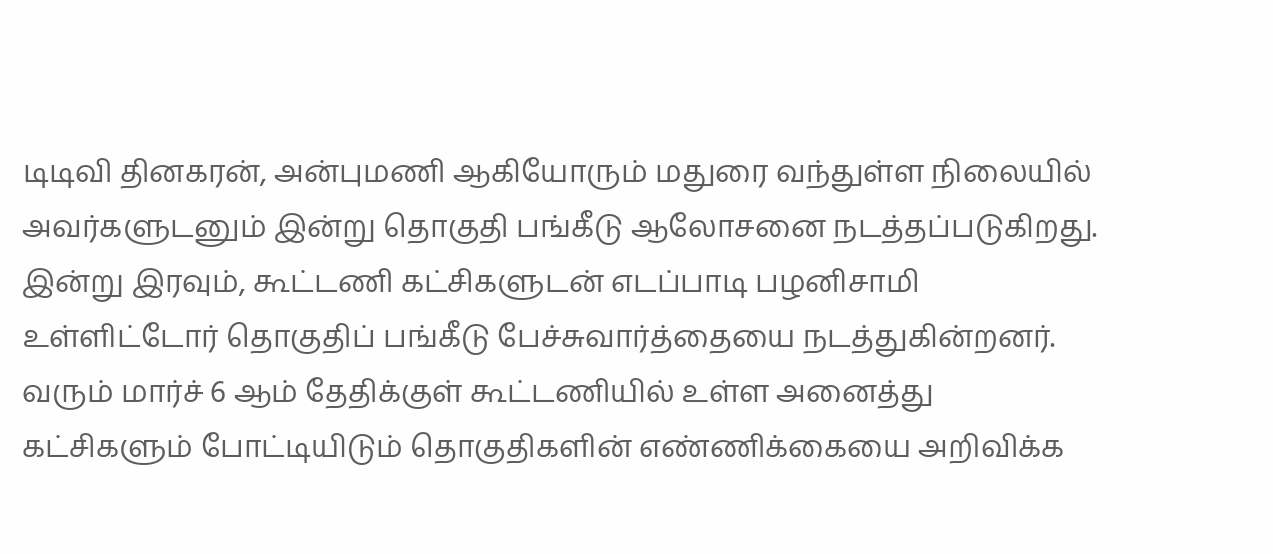டிடிவி தினகரன், அன்புமணி ஆகியோரும் மதுரை வந்துள்ள நிலையில் அவர்களுடனும் இன்று தொகுதி பங்கீடு ஆலோசனை நடத்தப்படுகிறது.
இன்று இரவும், கூட்டணி கட்சிகளுடன் எடப்பாடி பழனிசாமி உள்ளிட்டோர் தொகுதிப் பங்கீடு பேச்சுவார்த்தையை நடத்துகின்றனர். வரும் மார்ச் 6 ஆம் தேதிக்குள் கூட்டணியில் உள்ள அனைத்து கட்சிகளும் போட்டியிடும் தொகுதிகளின் எண்ணிக்கையை அறிவிக்க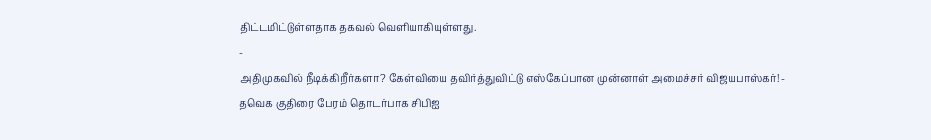திட்டமிட்டுள்ளதாக தகவல் வெளியாகியுள்ளது.
-
அதிமுகவில் நீடிக்கிறீர்களா? கேள்வியை தவிர்த்துவிட்டு எஸ்கேப்பான முன்னாள் அமைச்சர் விஜயபாஸ்கர்! -
தவெக குதிரை பேரம் தொடர்பாக சிபிஐ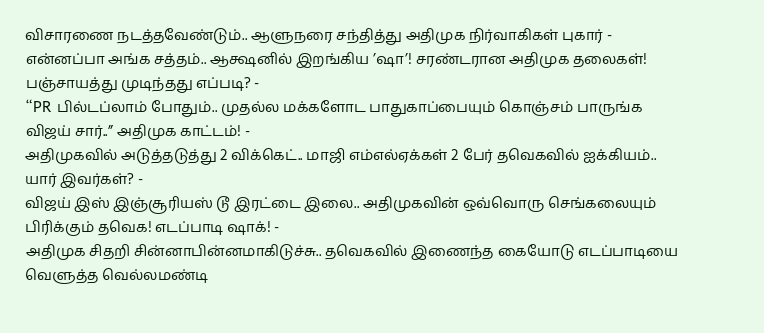விசாரணை நடத்தவேண்டும்.. ஆளுநரை சந்தித்து அதிமுக நிர்வாகிகள் புகார் -
என்னப்பா அங்க சத்தம்.. ஆக்ஷனில் இறங்கிய ’ஷா’! சரண்டரான அதிமுக தலைகள்! பஞ்சாயத்து முடிந்தது எப்படி? -
“PR பில்டப்லாம் போதும்.. முதல்ல மக்களோட பாதுகாப்பையும் கொஞ்சம் பாருங்க விஜய் சார்..” அதிமுக காட்டம்! -
அதிமுகவில் அடுத்தடுத்து 2 விக்கெட்.. மாஜி எம்எல்ஏக்கள் 2 பேர் தவெகவில் ஐக்கியம்.. யார் இவர்கள்? -
விஜய் இஸ் இஞ்சூரியஸ் டூ இரட்டை இலை.. அதிமுகவின் ஒவ்வொரு செங்கலையும் பிரிக்கும் தவெக! எடப்பாடி ஷாக்! -
அதிமுக சிதறி சின்னாபின்னமாகிடுச்சு.. தவெகவில் இணைந்த கையோடு எடப்பாடியை வெளுத்த வெல்லமண்டி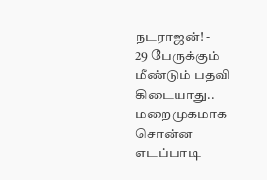நடராஜன்! -
29 பேருக்கும் மீண்டும் பதவி கிடையாது.. மறைமுகமாக சொன்ன எடப்பாடி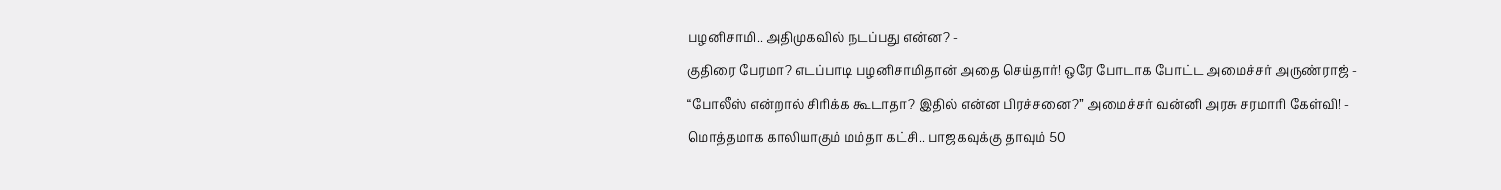பழனிசாமி.. அதிமுகவில் நடப்பது என்ன? -
குதிரை பேரமா? எடப்பாடி பழனிசாமிதான் அதை செய்தார்! ஒரே போடாக போட்ட அமைச்சர் அருண்ராஜ் -
“போலீஸ் என்றால் சிரிக்க கூடாதா? இதில் என்ன பிரச்சனை?” அமைச்சர் வன்னி அரசு சரமாரி கேள்வி! -
மொத்தமாக காலியாகும் மம்தா கட்சி.. பாஜகவுக்கு தாவும் 50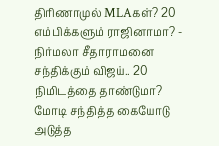திரிணாமுல் MLAகள்? 20 எம்பிக்களும் ராஜினாமா? -
நிர்மலா சீதாராமனை சந்திக்கும் விஜய்.. 20 நிமிடத்தை தாண்டுமா? மோடி சந்தித்த கையோடு அடுத்த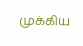முக்கிய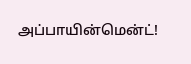அப்பாயின்மென்ட்!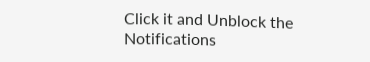Click it and Unblock the Notifications